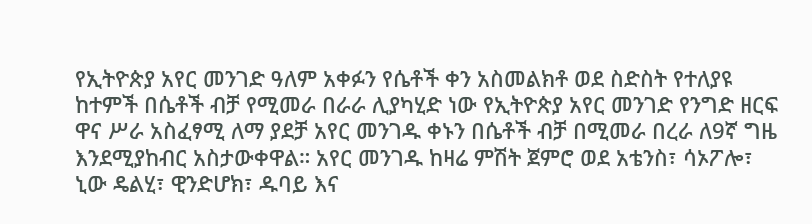የኢትዮጵያ አየር መንገድ ዓለም አቀፉን የሴቶች ቀን አስመልክቶ ወደ ስድስት የተለያዩ ከተምች በሴቶች ብቻ የሚመራ በራራ ሊያካሂድ ነው የኢትዮጵያ አየር መንገድ የንግድ ዘርፍ ዋና ሥራ አስፈፃሚ ለማ ያደቻ አየር መንገዱ ቀኑን በሴቶች ብቻ በሚመራ በረራ ለ9ኛ ግዜ እንደሚያከብር አስታውቀዋል። አየር መንገዱ ከዛሬ ምሽት ጀምሮ ወደ አቴንስ፣ ሳኦፖሎ፣ ኒው ዴልሂ፣ ዊንድሆክ፣ ዱባይ እና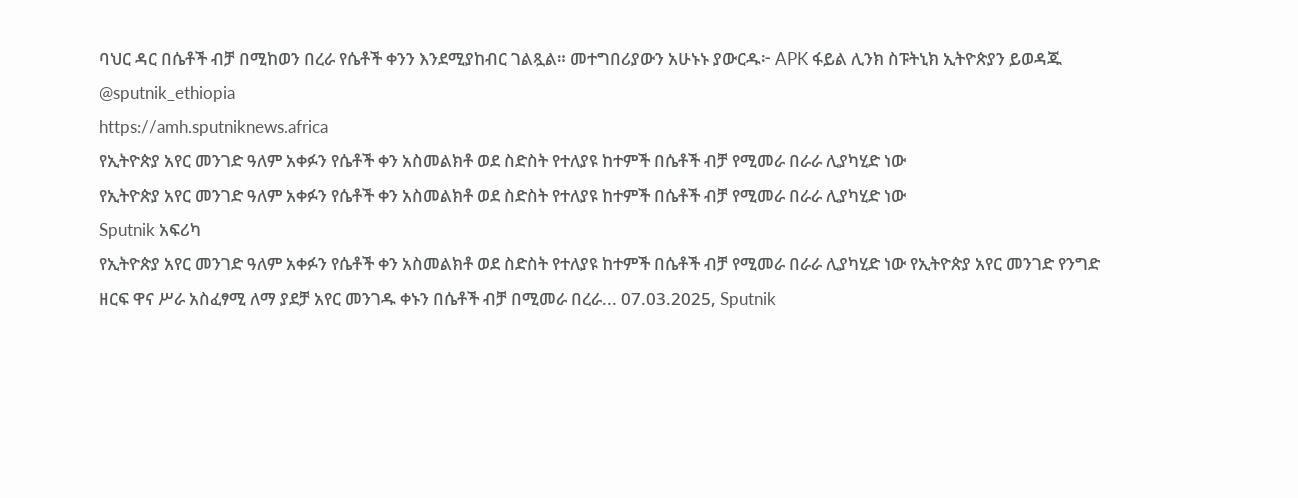ባህር ዳር በሴቶች ብቻ በሚከወን በረራ የሴቶች ቀንን እንደሚያከብር ገልጿል። መተግበሪያውን አሁኑኑ ያውርዱ፦ APK ፋይል ሊንክ ስፑትኒክ ኢትዮጵያን ይወዳጁ @sputnik_ethiopia
https://amh.sputniknews.africa
የኢትዮጵያ አየር መንገድ ዓለም አቀፉን የሴቶች ቀን አስመልክቶ ወደ ስድስት የተለያዩ ከተምች በሴቶች ብቻ የሚመራ በራራ ሊያካሂድ ነው
የኢትዮጵያ አየር መንገድ ዓለም አቀፉን የሴቶች ቀን አስመልክቶ ወደ ስድስት የተለያዩ ከተምች በሴቶች ብቻ የሚመራ በራራ ሊያካሂድ ነው
Sputnik አፍሪካ
የኢትዮጵያ አየር መንገድ ዓለም አቀፉን የሴቶች ቀን አስመልክቶ ወደ ስድስት የተለያዩ ከተምች በሴቶች ብቻ የሚመራ በራራ ሊያካሂድ ነው የኢትዮጵያ አየር መንገድ የንግድ ዘርፍ ዋና ሥራ አስፈፃሚ ለማ ያደቻ አየር መንገዱ ቀኑን በሴቶች ብቻ በሚመራ በረራ... 07.03.2025, Sputnik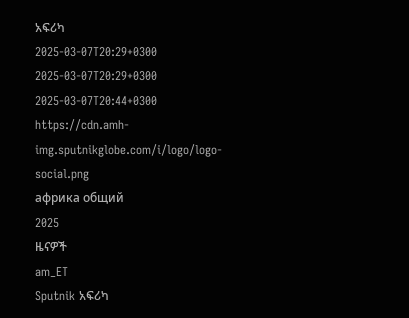አፍሪካ
2025-03-07T20:29+0300
2025-03-07T20:29+0300
2025-03-07T20:44+0300
https://cdn.amh-img.sputnikglobe.com/i/logo/logo-social.png
африка общий
2025
ዜናዎች
am_ET
Sputnik አፍሪካ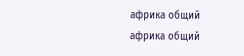африка общий
африка общий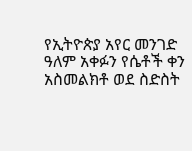የኢትዮጵያ አየር መንገድ ዓለም አቀፉን የሴቶች ቀን አስመልክቶ ወደ ስድስት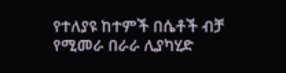የተለያዩ ከተምች በሴቶች ብቻ የሚመራ በራራ ሊያካሂድ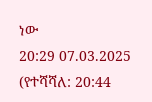ነው
20:29 07.03.2025 (የተሻሻለ: 20:44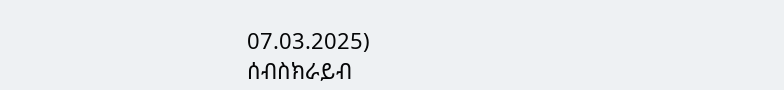07.03.2025)
ሰብስክራይብ